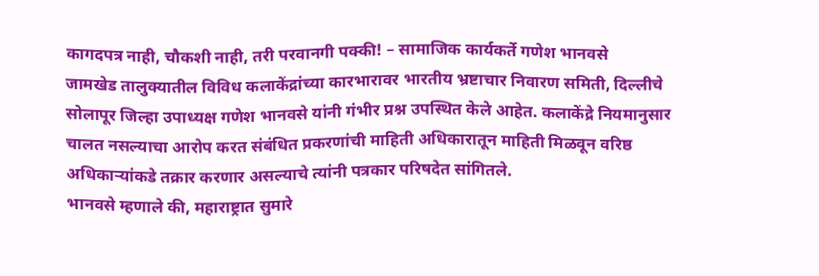कागदपत्र नाही, चौकशी नाही, तरी परवानगी पक्की! – सामाजिक कार्यकर्ते गणेश भानवसे
जामखेड तालुक्यातील विविध कलाकेंद्रांच्या कारभारावर भारतीय भ्रष्टाचार निवारण समिती, दिल्लीचे सोलापूर जिल्हा उपाध्यक्ष गणेश भानवसे यांनी गंभीर प्रश्न उपस्थित केले आहेत. कलाकेंद्रे नियमानुसार चालत नसल्याचा आरोप करत संबंधित प्रकरणांची माहिती अधिकारातून माहिती मिळवून वरिष्ठ अधिकाऱ्यांकडे तक्रार करणार असल्याचे त्यांनी पत्रकार परिषदेत सांगितले.
भानवसे म्हणाले की, महाराष्ट्रात सुमारे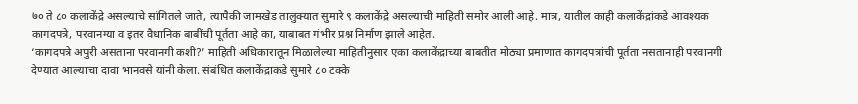७० ते ८० कलाकेंद्रे असल्याचे सांगितले जाते, त्यापैकी जामखेड तालुक्यात सुमारे ९ कलाकेंद्रे असल्याची माहिती समोर आली आहे. मात्र, यातील काही कलाकेंद्रांकडे आवश्यक कागदपत्रे, परवानग्या व इतर वैधानिक बाबींची पूर्तता आहे का, याबाबत गंभीर प्रश्न निर्माण झाले आहेत.
‘कागदपत्रे अपुरी असताना परवानगी कशी?’ माहिती अधिकारातून मिळालेल्या माहितीनुसार एका कलाकेंद्राच्या बाबतीत मोठ्या प्रमाणात कागदपत्रांची पूर्तता नसतानाही परवानगी देण्यात आल्याचा दावा भानवसे यांनी केला. संबंधित कलाकेंद्राकडे सुमारे ८० टक्के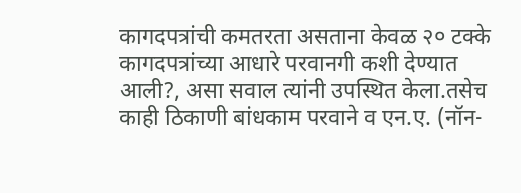कागदपत्रांची कमतरता असताना केवळ २० टक्के कागदपत्रांच्या आधारे परवानगी कशी देण्यात आली?, असा सवाल त्यांनी उपस्थित केला.तसेच काही ठिकाणी बांधकाम परवाने व एन.ए. (नॉन-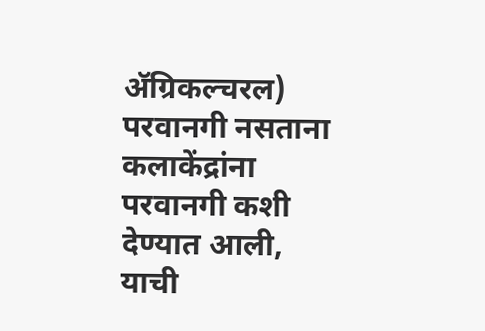ॲग्रिकल्चरल) परवानगी नसताना कलाकेंद्रांना परवानगी कशी देण्यात आली, याची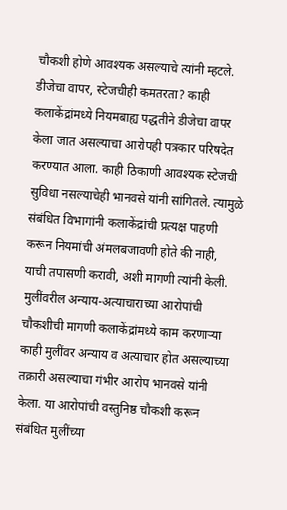चौकशी होणे आवश्यक असल्याचे त्यांनी म्हटले.
डीजेचा वापर, स्टेजचीही कमतरता? काही कलाकेंद्रांमध्ये नियमबाह्य पद्धतीने डीजेचा वापर केला जात असल्याचा आरोपही पत्रकार परिषदेत करण्यात आला. काही ठिकाणी आवश्यक स्टेजची सुविधा नसल्याचेही भानवसे यांनी सांगितले. त्यामुळे संबंधित विभागांनी कलाकेंद्रांची प्रत्यक्ष पाहणी करून नियमांची अंमलबजावणी होते की नाही, याची तपासणी करावी, अशी मागणी त्यांनी केली.
मुलींवरील अन्याय-अत्याचाराच्या आरोपांची चौकशीची मागणी कलाकेंद्रांमध्ये काम करणाऱ्या काही मुलींवर अन्याय व अत्याचार होत असल्याच्या तक्रारी असल्याचा गंभीर आरोप भानवसे यांनी केला. या आरोपांची वस्तुनिष्ठ चौकशी करून संबंधित मुलींच्या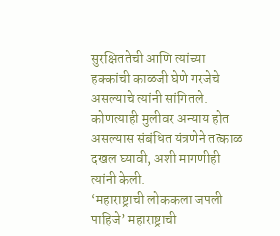सुरक्षिततेची आणि त्यांच्या हक्कांची काळजी घेणे गरजेचे असल्याचे त्यांनी सांगितले. कोणत्याही मुलीवर अन्याय होत असल्यास संबंधित यंत्रणेने तत्काळ दखल घ्यावी, अशी मागणीही त्यांनी केली.
‘महाराष्ट्राची लोककला जपली पाहिजे’ महाराष्ट्राची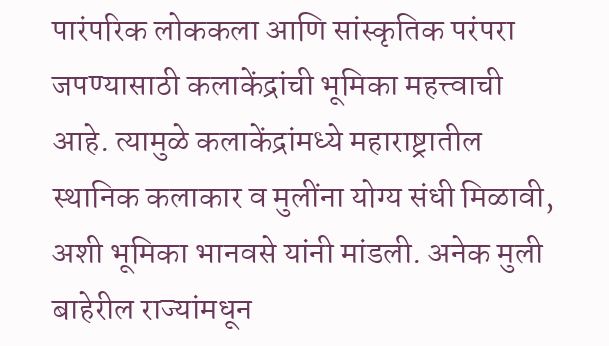पारंपरिक लोककला आणि सांस्कृतिक परंपरा जपण्यासाठी कलाकेंद्रांची भूमिका महत्त्वाची आहे. त्यामुळे कलाकेंद्रांमध्ये महाराष्ट्रातील स्थानिक कलाकार व मुलींना योग्य संधी मिळावी, अशी भूमिका भानवसे यांनी मांडली. अनेक मुली बाहेरील राज्यांमधून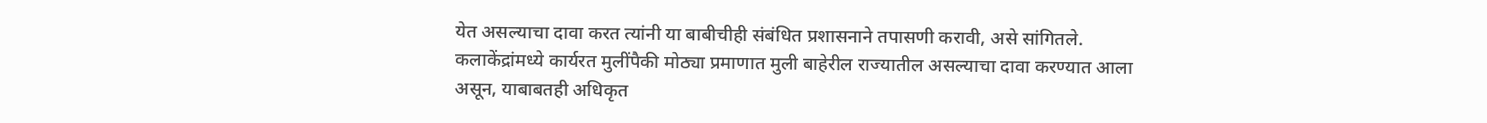येत असल्याचा दावा करत त्यांनी या बाबीचीही संबंधित प्रशासनाने तपासणी करावी, असे सांगितले.
कलाकेंद्रांमध्ये कार्यरत मुलींपैकी मोठ्या प्रमाणात मुली बाहेरील राज्यातील असल्याचा दावा करण्यात आला असून, याबाबतही अधिकृत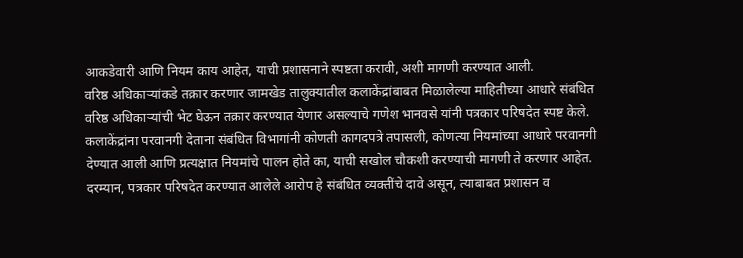आकडेवारी आणि नियम काय आहेत, याची प्रशासनाने स्पष्टता करावी, अशी मागणी करण्यात आली.
वरिष्ठ अधिकाऱ्यांकडे तक्रार करणार जामखेड तालुक्यातील कलाकेंद्रांबाबत मिळालेल्या माहितीच्या आधारे संबंधित वरिष्ठ अधिकाऱ्यांची भेट घेऊन तक्रार करण्यात येणार असल्याचे गणेश भानवसे यांनी पत्रकार परिषदेत स्पष्ट केले. कलाकेंद्रांना परवानगी देताना संबंधित विभागांनी कोणती कागदपत्रे तपासली, कोणत्या नियमांच्या आधारे परवानगी देण्यात आली आणि प्रत्यक्षात नियमांचे पालन होते का, याची सखोल चौकशी करण्याची मागणी ते करणार आहेत.
दरम्यान, पत्रकार परिषदेत करण्यात आलेले आरोप हे संबंधित व्यक्तींचे दावे असून, त्याबाबत प्रशासन व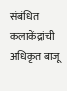संबंधित कलाकेंद्रांची अधिकृत बाजू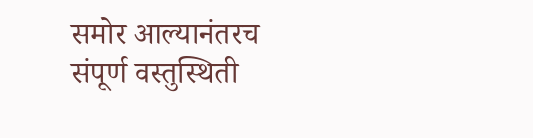समोर आल्यानंतरच संपूर्ण वस्तुस्थिती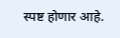स्पष्ट होणार आहे.